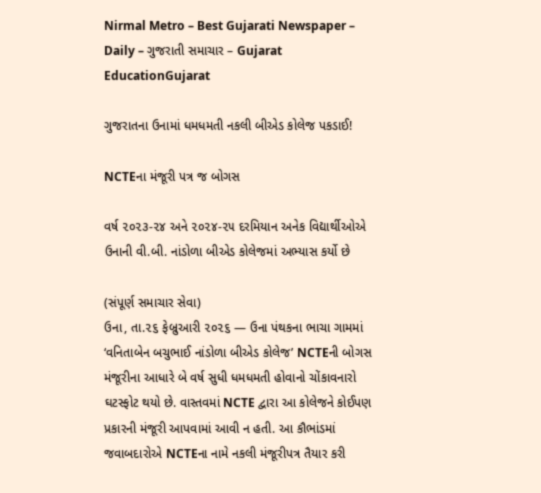Nirmal Metro – Best Gujarati Newspaper – Daily – ગુજરાતી સમાચાર – Gujarat
EducationGujarat

ગુજરાતના ઉનામાં ધમધમતી નકલી બીએડ કોલેજ પકડાઈ!

NCTEના મંજૂરી પત્ર જ બોગસ

વર્ષ ૨૦૨૩-૨૪ અને ૨૦૨૪-૨૫ દરમિયાન અનેક વિદ્યાર્થીઓએ ઉનાની વી.બી. નાંડોળા બીએડ કોલેજમાં અભ્યાસ કર્યો છે

(સંપૂર્ણ સમાચાર સેવા)
ઉના, તા.૨૬ ફેબ્રુઆરી ૨૦૨૬ — ઉના પંથકના ભાચા ગામમાં ‘વનિતાબેન બચુભાઈ નાંડોળા બીએડ કોલેજ’ NCTEની બોગસ મંજૂરીના આધારે બે વર્ષ સુધી ધમધમતી હોવાનો ચોંકાવનારો ઘટસ્ફોટ થયો છે. વાસ્તવમાં NCTE દ્વારા આ કોલેજને કોઈપણ પ્રકારની મંજૂરી આપવામાં આવી ન હતી. આ કૌભાંડમાં જવાબદારોએ NCTEના નામે નકલી મંજૂરીપત્ર તૈયાર કરી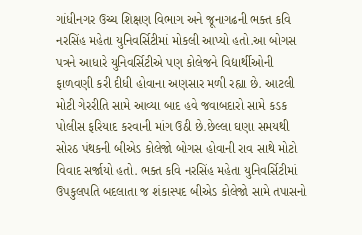ગાંધીનગર ઉચ્ચ શિક્ષણ વિભાગ અને જૂનાગઢની ભક્ત કવિ નરસિંહ મહેતા યુનિવર્સિટીમાં મોકલી આપ્યો હતો.આ બોગસ પત્રને આધારે યુનિવર્સિટીએ પણ કોલેજને વિદ્યાર્થીઓની ફાળવણી કરી દીધી હોવાના અણસાર મળી રહ્યા છે. આટલી મોટી ગેરરીતિ સામે આવ્યા બાદ હવે જવાબદારો સામે કડક પોલીસ ફરિયાદ કરવાની માંગ ઉઠી છે.છેલ્લા ઘણા સમયથી સોરઠ પંથકની બીએડ કોલેજો બોગસ હોવાની રાવ સાથે મોટો વિવાદ સર્જાયો હતો. ભક્ત કવિ નરસિંહ મહેતા યુનિવર્સિટીમાં ઉપકુલપતિ બદલાતા જ શંકાસ્પદ બીએડ કોલેજો સામે તપાસનો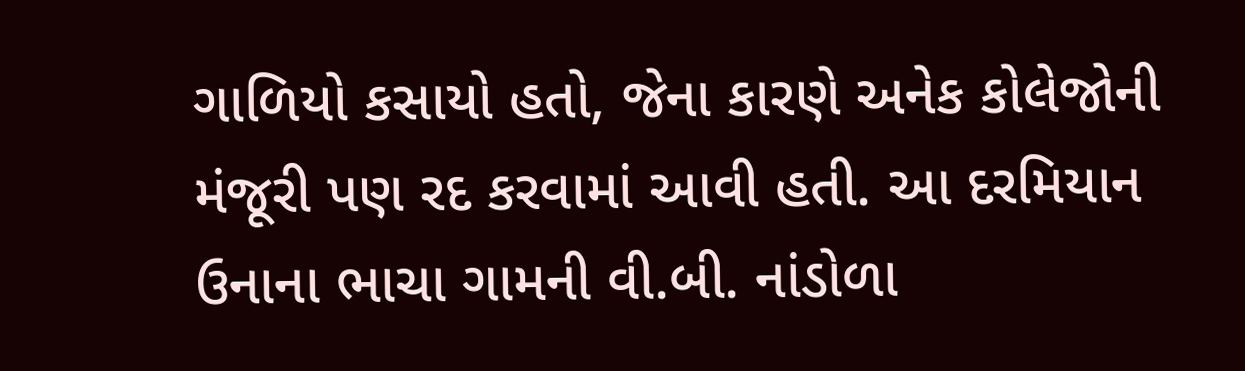ગાળિયો કસાયો હતો, જેના કારણે અનેક કોલેજોની મંજૂરી પણ રદ કરવામાં આવી હતી. આ દરમિયાન ઉનાના ભાચા ગામની વી.બી. નાંડોળા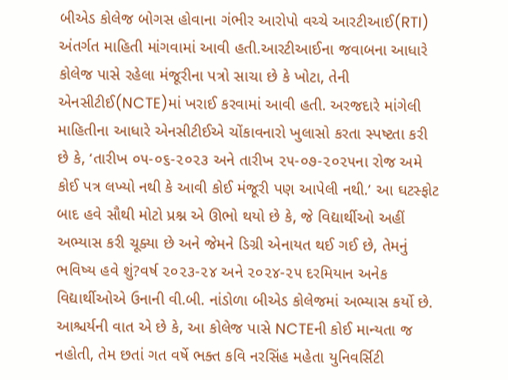બીએડ કોલેજ બોગસ હોવાના ગંભીર આરોપો વચ્ચે આરટીઆઈ(RTI) અંતર્ગત માહિતી માંગવામાં આવી હતી.આરટીઆઈના જવાબના આધારે કોલેજ પાસે રહેલા મંજૂરીના પત્રો સાચા છે કે ખોટા, તેની એનસીટીઈ(NCTE)માં ખરાઈ કરવામાં આવી હતી. અરજદારે માંગેલી માહિતીના આધારે એનસીટીઈએ ચોંકાવનારો ખુલાસો કરતા સ્પષ્ટતા કરી છે કે, ‘તારીખ ૦૫-૦૬-૨૦૨૩ અને તારીખ ૨૫-૦૭-૨૦૨૫ના રોજ અમે કોઈ પત્ર લખ્યો નથી કે આવી કોઈ મંજૂરી પણ આપેલી નથી.’ આ ઘટસ્ફોટ બાદ હવે સૌથી મોટો પ્રશ્ન એ ઊભો થયો છે કે, જે વિદ્યાર્થીઓ અહીં અભ્યાસ કરી ચૂક્યા છે અને જેમને ડિગ્રી એનાયત થઈ ગઈ છે, તેમનું ભવિષ્ય હવે શું?વર્ષ ૨૦૨૩-૨૪ અને ૨૦૨૪-૨૫ દરમિયાન અનેક વિદ્યાર્થીઓએ ઉનાની વી.બી. નાંડોળા બીએડ કોલેજમાં અભ્યાસ કર્યો છે. આશ્ચર્યની વાત એ છે કે, આ કોલેજ પાસે NCTEની કોઈ માન્યતા જ નહોતી, તેમ છતાં ગત વર્ષે ભક્ત કવિ નરસિંહ મહેતા યુનિવર્સિટી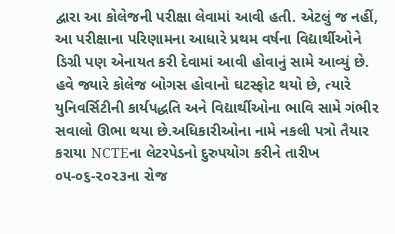દ્વારા આ કોલેજની પરીક્ષા લેવામાં આવી હતી. એટલું જ નહીં, આ પરીક્ષાના પરિણામના આધારે પ્રથમ વર્ષના વિદ્યાર્થીઓને ડિગ્રી પણ એનાયત કરી દેવામાં આવી હોવાનું સામે આવ્યું છે. હવે જ્યારે કોલેજ બોગસ હોવાનો ઘટસ્ફોટ થયો છે, ત્યારે યુનિવર્સિટીની કાર્યપદ્ધતિ અને વિદ્યાર્થીઓના ભાવિ સામે ગંભીર સવાલો ઊભા થયા છે.અધિકારીઓના નામે નકલી પત્રો તૈયાર કરાયા NCTEના લેટરપેડનો દુરુપયોગ કરીને તારીખ ૦૫-૦૬-૨૦૨૩ના રોજ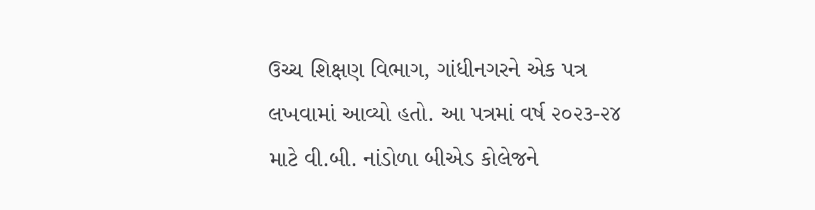ઉચ્ચ શિક્ષણ વિભાગ, ગાંધીનગરને એક પત્ર લખવામાં આવ્યો હતો. આ પત્રમાં વર્ષ ૨૦૨૩-૨૪ માટે વી.બી. નાંડોળા બીએડ કોલેજને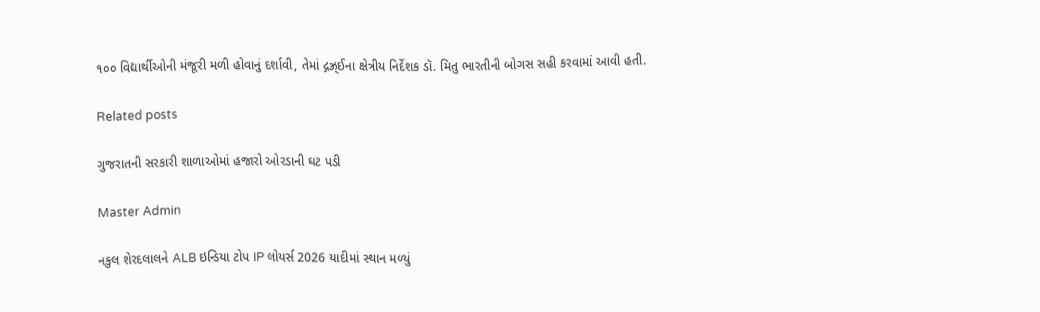૧૦૦ વિદ્યાર્થીઓની મંજૂરી મળી હોવાનું દર્શાવી, તેમાં દ્ગઝ્ર્‌ઈના ક્ષેત્રીય નિર્દેશક ડૉ. મિતુ ભારતીની બોગસ સહી કરવામાં આવી હતી.

Related posts

ગુજરાતની સરકારી શાળાઓમાં હજારો ઓરડાની ઘટ પડી

Master Admin

નકુલ શેરદલાલને ALB ઇન્ડિયા ટોપ IP લોયર્સ 2026 યાદીમાં સ્થાન મળ્યું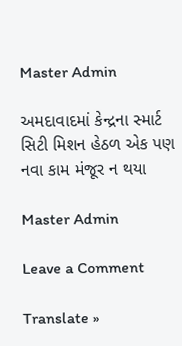Master Admin

અમદાવાદમાં કેન્દ્રના સ્માર્ટ સિટી મિશન હેઠળ એક પણ નવા કામ મંજૂર ન થયા

Master Admin

Leave a Comment

Translate »